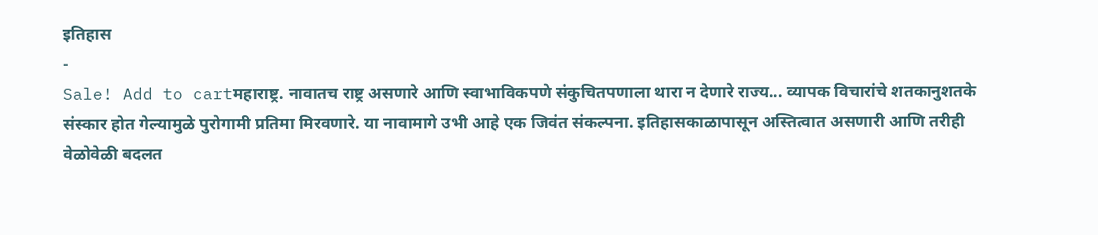इतिहास
-
Sale! Add to cartमहाराष्ट्र. नावातच राष्ट्र असणारे आणि स्वाभाविकपणे संकुचितपणाला थारा न देणारे राज्य... व्यापक विचारांचे शतकानुशतके संस्कार होत गेल्यामुळे पुरोगामी प्रतिमा मिरवणारे. या नावामागे उभी आहे एक जिवंत संकल्पना. इतिहासकाळापासून अस्तित्वात असणारी आणि तरीही वेळोवेळी बदलत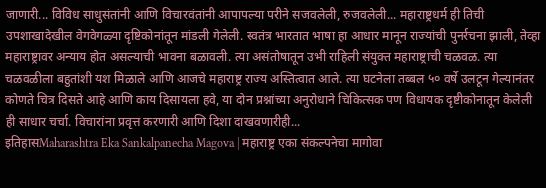जाणारी... विविध साधुसंतांनी आणि विचारवंतांनी आपापल्या परीने सजवलेली, रुजवलेली... महाराष्ट्रधर्म ही तिची उपशाखादेखील वेगवेगळ्या दृष्टिकोनांतून मांडली गेलेली. स्वतंत्र भारतात भाषा हा आधार मानून राज्यांची पुनर्रचना झाली, तेव्हा महाराष्ट्रावर अन्याय होत असल्याची भावना बळावली. त्या असंतोषातून उभी राहिली संयुक्त महाराष्ट्राची चळवळ. त्या चळवळीला बहुतांशी यश मिळाले आणि आजचे महाराष्ट्र राज्य अस्तित्वात आले. त्या घटनेला तब्बल ५० वर्षे उलटून गेल्यानंतर कोणते चित्र दिसते आहे आणि काय दिसायला हवे, या दोन प्रश्नांच्या अनुरोधाने चिकित्सक पण विधायक दृष्टीकोनातून केलेली ही साधार चर्चा. विचारांना प्रवृत्त करणारी आणि दिशा दाखवणारीही...
इतिहासMaharashtra Eka Sankalpanecha Magova | महाराष्ट्र एका संकल्पनेचा मागोवा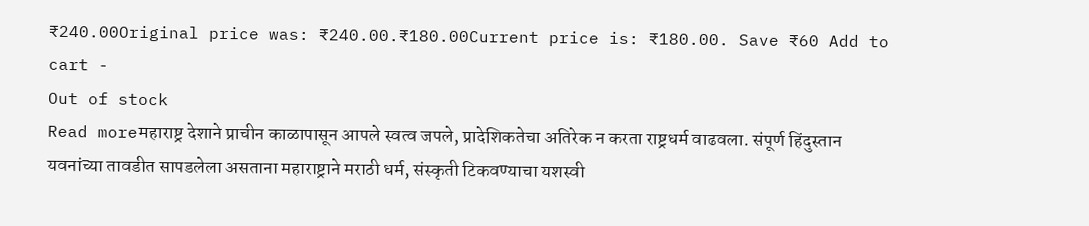₹240.00Original price was: ₹240.00.₹180.00Current price is: ₹180.00. Save ₹60 Add to cart -
Out of stock
Read moreमहाराष्ट्र देशाने प्राचीन काळापासून आपले स्वत्व जपले, प्रादेशिकतेचा अतिरेक न करता राष्ट्रधर्म वाढवला. संपूर्ण हिंदुस्तान यवनांच्या तावडीत सापडलेला असताना महाराष्ट्राने मराठी धर्म, संस्कृती टिकवण्याचा यशस्वी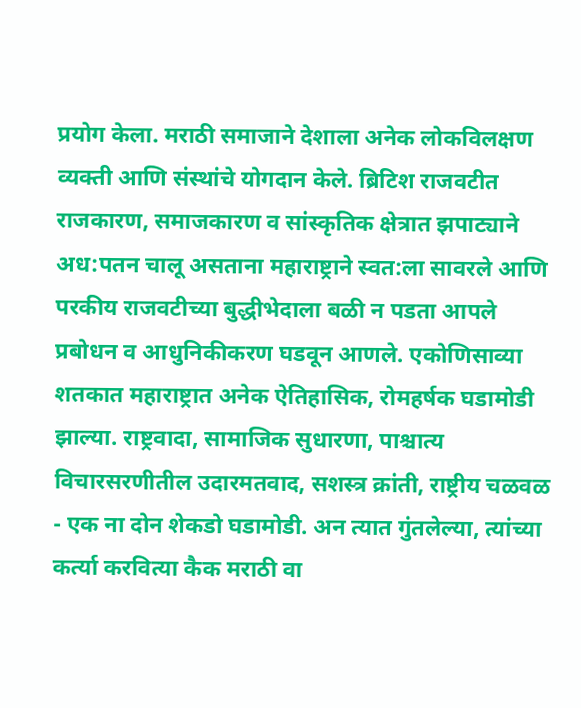प्रयोग केला. मराठी समाजाने देशाला अनेक लोकविलक्षण व्यक्ती आणि संस्थांचे योगदान केले. ब्रिटिश राजवटीत राजकारण, समाजकारण व सांस्कृतिक क्षेत्रात झपाट्याने अध:पतन चालू असताना महाराष्ट्राने स्वत:ला सावरले आणि परकीय राजवटीच्या बुद्धीभेदाला बळी न पडता आपले प्रबोधन व आधुनिकीकरण घडवून आणले. एकोणिसाव्या शतकात महाराष्ट्रात अनेक ऐतिहासिक, रोमहर्षक घडामोडी झाल्या. राष्ट्रवादा, सामाजिक सुधारणा, पाश्चात्य विचारसरणीतील उदारमतवाद, सशस्त्र क्रांती, राष्ट्रीय चळवळ - एक ना दोन शेकडो घडामोडी. अन त्यात गुंतलेल्या, त्यांच्या कर्त्या करवित्या कैक मराठी वा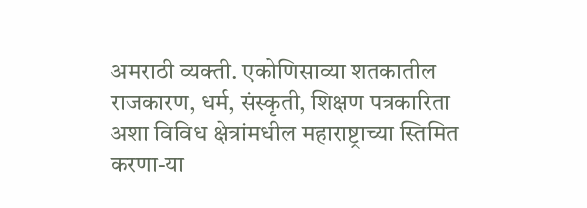अमराठी व्यक्ती. एकोणिसाव्या शतकातील राजकारण, धर्म, संस्कृती, शिक्षण पत्रकारिता अशा विविध क्षेत्रांमधील महाराष्ट्राच्या स्तिमित करणा-या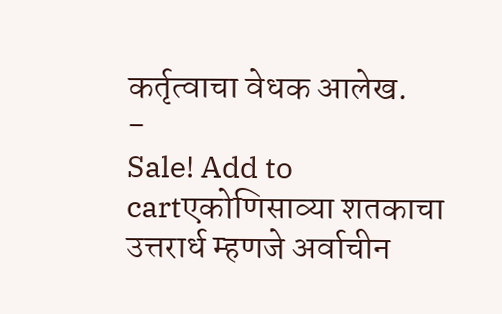कर्तृत्वाचा वेधक आलेख.
-
Sale! Add to cartएकोणिसाव्या शतकाचा उत्तरार्ध म्हणजे अर्वाचीन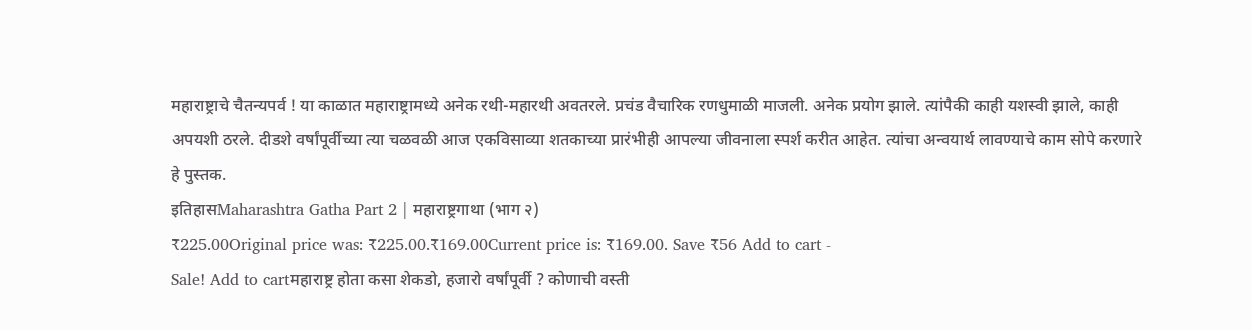महाराष्ट्राचे चैतन्यपर्व ! या काळात महाराष्ट्रामध्ये अनेक रथी-महारथी अवतरले. प्रचंड वैचारिक रणधुमाळी माजली. अनेक प्रयोग झाले. त्यांपैकी काही यशस्वी झाले, काही अपयशी ठरले. दीडशे वर्षांपूर्वीच्या त्या चळवळी आज एकविसाव्या शतकाच्या प्रारंभीही आपल्या जीवनाला स्पर्श करीत आहेत. त्यांचा अन्वयार्थ लावण्याचे काम सोपे करणारे हे पुस्तक.
इतिहासMaharashtra Gatha Part 2 | महाराष्ट्रगाथा (भाग २)
₹225.00Original price was: ₹225.00.₹169.00Current price is: ₹169.00. Save ₹56 Add to cart -
Sale! Add to cartमहाराष्ट्र होता कसा शेकडो, हजारो वर्षांपूर्वी ? कोणाची वस्ती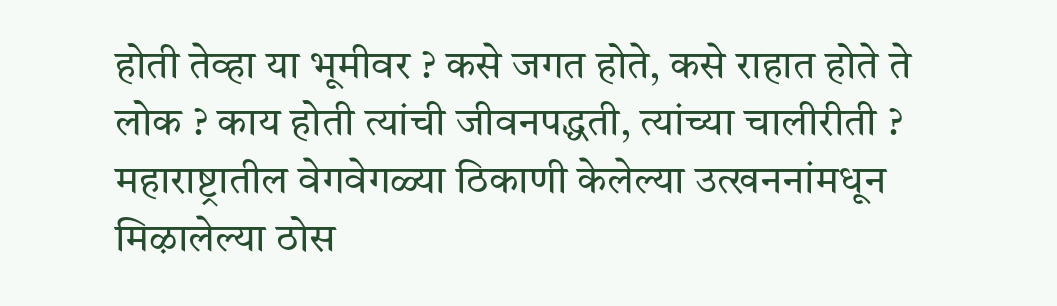होती तेव्हा या भूमीवर ? कसे जगत होते, कसे राहात होते ते लोक ? काय होती त्यांची जीवनपद्धती, त्यांच्या चालीरीती ? महाराष्ट्रातील वेगवेगळ्या ठिकाणी केलेल्या उत्खननांमधून मिऴालेल्या ठोस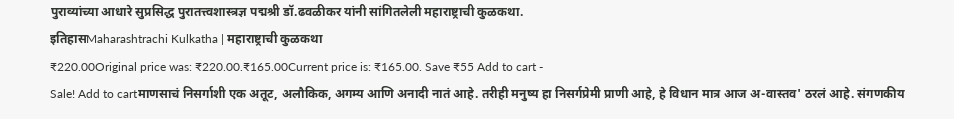पुराव्यांच्या आधारे सुप्रसिद्ध पुरातत्त्वशास्त्रज्ञ पद्मश्री डॉ.ढवळीकर यांनी सांगितलेली महाराष्ट्राची कुळकथा.
इतिहासMaharashtrachi Kulkatha | महाराष्ट्राची कुळकथा
₹220.00Original price was: ₹220.00.₹165.00Current price is: ₹165.00. Save ₹55 Add to cart -
Sale! Add to cartमाणसाचं निसर्गाशी एक अतूट, अलौकिक, अगम्य आणि अनादी नातं आहे. तरीही मनुष्य हा निसर्गप्रेमी प्राणी आहे, हे विधान मात्र आज अ-वास्तव' ठरलं आहे. संगणकीय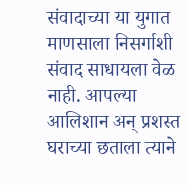संवादाच्या या युगात माणसाला निसर्गाशी संवाद साधायला वेळ नाही. आपल्या आलिशान अन् प्रशस्त घराच्या छताला त्याने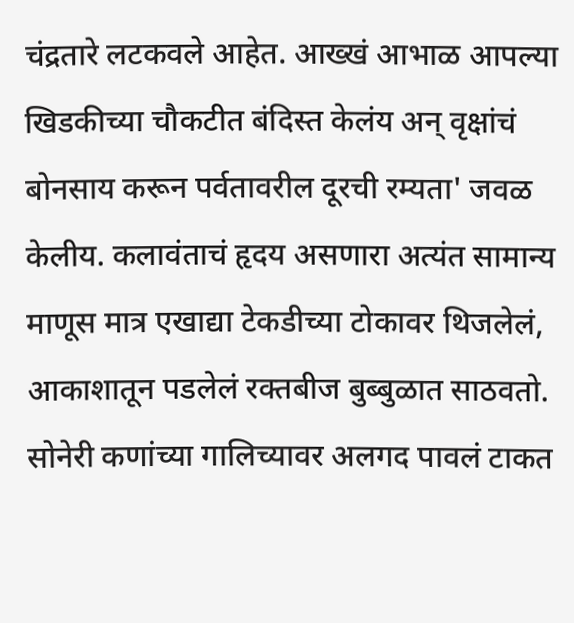चंद्रतारे लटकवले आहेत. आख्खं आभाळ आपल्या खिडकीच्या चौकटीत बंदिस्त केलंय अन् वृक्षांचं बोनसाय करून पर्वतावरील दूरची रम्यता' जवळ केलीय. कलावंताचं हृदय असणारा अत्यंत सामान्य माणूस मात्र एखाद्या टेकडीच्या टोकावर थिजलेलं, आकाशातून पडलेलं रक्तबीज बुब्बुळात साठवतो. सोनेरी कणांच्या गालिच्यावर अलगद पावलं टाकत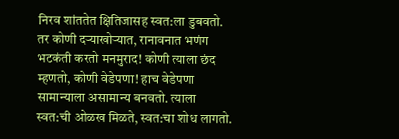निरव शांततेत क्षितिजासह स्वत:ला डुबवतो. तर कोणी दऱ्याखोऱ्यात, रानावनात भणंग भटकंती करतो मनमुराद! कोणी त्याला छंद म्हणतो, कोणी वेडेपणा! हाच वेडेपणा सामान्याला असामान्य बनवतो. त्याला स्वत:ची ओळख मिळते, स्वत:चा शोध लागतो.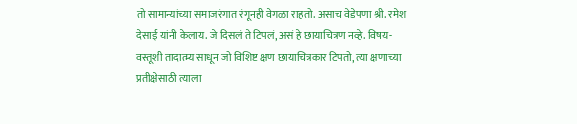तो सामान्यांच्या समाजरंगात रंगूनही वेगळा राहतो. असाच वेडेपणा श्री. रमेश देसाई यांनी केलाय. जे दिसलं ते टिपलं, असं हे छायाचित्रण नव्हे. विषय-वस्तूशी तादात्म्य साधून जो विशिष्ट क्षण छायाचित्रकार टिपतो, त्या क्षणाच्या प्रतीक्षेसाठी त्याला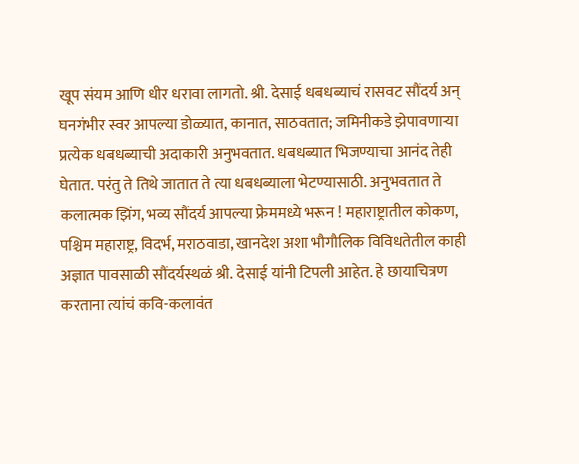खूप संयम आणि धीर धरावा लागतो. श्री. देसाई धबधब्याचं रासवट सौंदर्य अन् घनगंभीर स्वर आपल्या डोळ्यात, कानात, साठवतात; जमिनीकडे झेपावणाऱ्या प्रत्येक धबधब्याची अदाकारी अनुभवतात. धबधब्यात भिजण्याचा आनंद तेही घेतात. परंतु ते तिथे जातात ते त्या धबधब्याला भेटण्यासाठी. अनुभवतात ते कलात्मक झिंग, भव्य सौंदर्य आपल्या फ्रेममध्ये भरून ! महाराष्ट्रातील कोकण, पश्चिम महाराष्ट्र, विदर्भ, मराठवाडा, खानदेश अशा भौगौलिक विविधतेतील काही अज्ञात पावसाळी सौंदर्यस्थळं श्री. देसाई यांनी टिपली आहेत. हे छायाचित्रण करताना त्यांचं कवि-कलावंत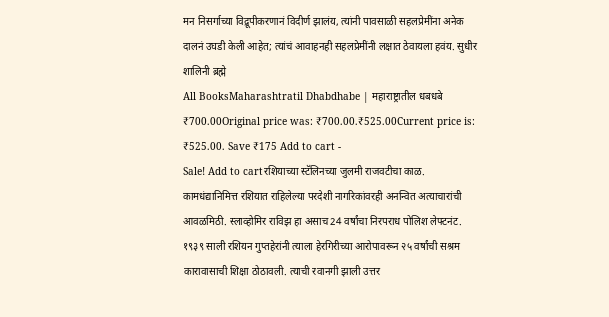मन निसर्गाच्या विद्रूपीकरणानं विदीर्ण झालंय, त्यांनी पावसाळी सहलप्रेमींना अनेक दालनं उघडी केली आहेत; त्यांचं आवाहनही सहलप्रेमींनी लक्षात ठेवायला हवंय. सुधीर शालिनी ब्रह्मे
All BooksMaharashtratil Dhabdhabe | महाराष्ट्रातील धबधबे
₹700.00Original price was: ₹700.00.₹525.00Current price is: ₹525.00. Save ₹175 Add to cart -
Sale! Add to cartरशियाच्या स्टॅलिनच्या जुलमी राजवटीचा काळ. कामधंद्यानिमित्त रशियात राहिलेल्या परदेशी नागरिकांवरही अनन्वित अत्याचारांची आवळमिठी. स्लाव्होमिर राविझ हा असाच 24 वर्षांचा निरपराध पोलिश लेफ्टनंट. १९३९ साली रशियन गुप्तहेरांनी त्याला हेरगिरीच्या आरोपावरून २५ वर्षांची सश्रम कारावासाची शिक्षा ठोठावली. त्याची रवानगी झाली उत्तर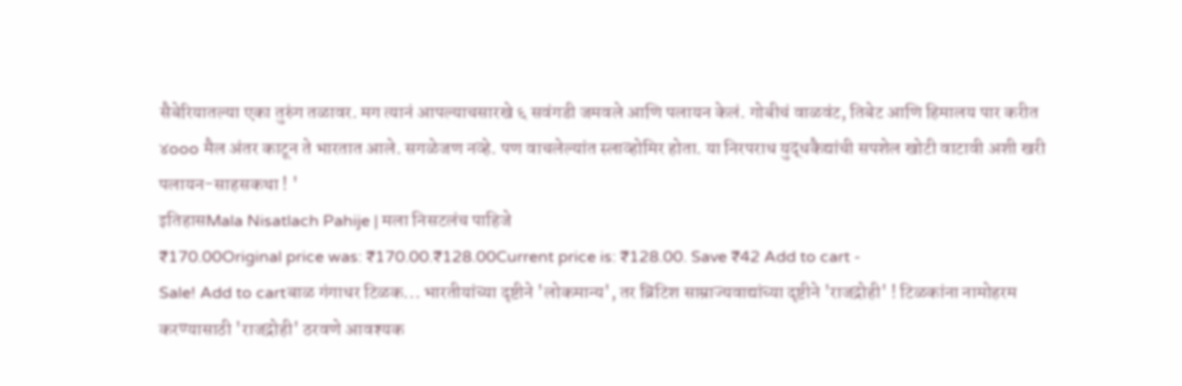सैबेरियातल्या एका तुरुंग तळावर. मग त्यानं आपल्याचसारखे ६ सवंगडी जमवले आणि पलायन केलं. गोबीचं वाळवंट, तिबेट आणि हिमालय पार करीत ४ooo मैल अंतर काटून ते भारतात आले. सगळेजण नव्हे. पण वाचलेल्यांत स्लाव्होमिर होता. या निरपराध युद्धकैद्यांची सपशेल खोटी वाटावी अशी खरी पलायन-साहसकथा ! '
इतिहासMala Nisatlach Pahije | मला निसटलंच पाहिजे
₹170.00Original price was: ₹170.00.₹128.00Current price is: ₹128.00. Save ₹42 Add to cart -
Sale! Add to cartबाळ गंगाधर टिळक... भारतीयांच्या दृष्टीने 'लोकमान्य', तर ब्रिटिश साम्राज्यवाद्यांच्या दृष्टीने 'राजद्रोही' ! टिळकांना नामोहरम करण्यासाठी 'राजद्रोही' ठरवणे आवश्यक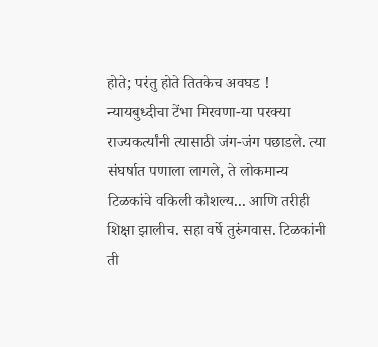होते; परंतु होते तितकेच अवघड ! न्यायबुध्दीचा टेंभा मिरवणा-या परक्या राज्यकर्त्यांनी त्यासाठी जंग-जंग पछाडले. त्या संघर्षात पणाला लागले, ते लोकमान्य टिळकांचे वकिली कौशल्य... आणि तरीही शिक्षा झालीच. सहा वर्षे तुरुंगवास. टिळकांनी ती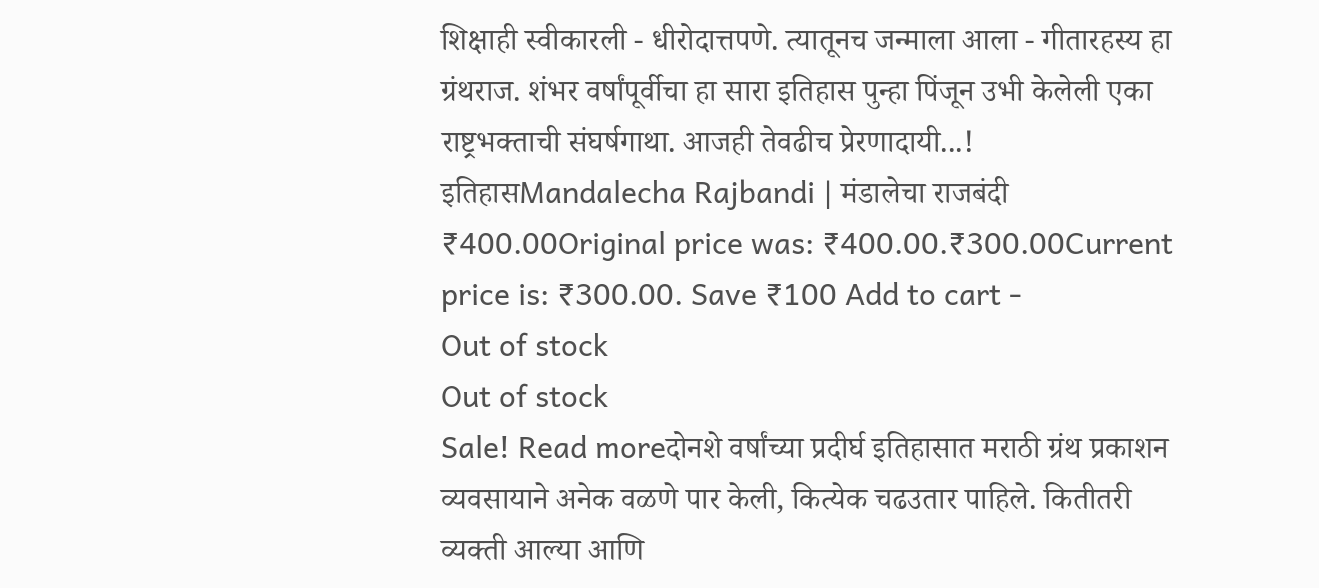शिक्षाही स्वीकारली - धीरोदात्तपणे. त्यातूनच जन्माला आला - गीतारहस्य हा ग्रंथराज. शंभर वर्षांपूर्वीचा हा सारा इतिहास पुन्हा पिंजून उभी केलेली एका राष्ट्रभक्ताची संघर्षगाथा. आजही तेवढीच प्रेरणादायी...!
इतिहासMandalecha Rajbandi | मंडालेचा राजबंदी
₹400.00Original price was: ₹400.00.₹300.00Current price is: ₹300.00. Save ₹100 Add to cart -
Out of stock
Out of stock
Sale! Read moreदोनशे वर्षांच्या प्रदीर्घ इतिहासात मराठी ग्रंथ प्रकाशन व्यवसायाने अनेक वळणे पार केली, कित्येक चढउतार पाहिले. कितीतरी व्यक्ती आल्या आणि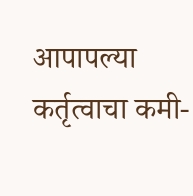आपापल्या कर्तृत्वाचा कमी-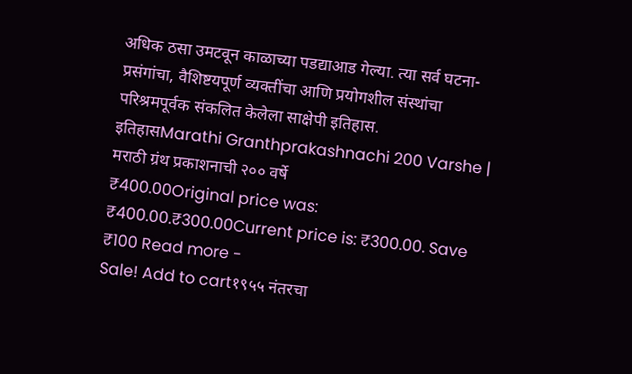अधिक ठसा उमटवून काळाच्या पडद्याआड गेल्या. त्या सर्व घटना-प्रसंगांचा, वैशिष्टयपूर्ण व्यक्तींचा आणि प्रयोगशील संस्थांचा परिश्रमपूर्वक संकलित केलेला साक्षेपी इतिहास.
इतिहासMarathi Granthprakashnachi 200 Varshe | मराठी ग्रंथ प्रकाशनाची २०० वर्षे
₹400.00Original price was: ₹400.00.₹300.00Current price is: ₹300.00. Save ₹100 Read more -
Sale! Add to cart१९५५ नंतरचा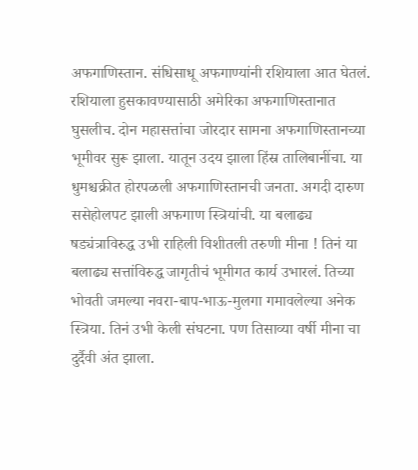अफगाणिस्तान. संधिसाधू अफगाण्यांनी रशियाला आत घेतलं. रशियाला हुसकावण्यासाठी अमेरिका अफगाणिस्तानात घुसलीच. दोन महासत्तांचा जोरदार सामना अफगाणिस्तानच्या भूमीवर सुरू झाला. यातून उदय झाला हिंस्र तालिबानींचा. या धुमश्चक्रीत होरपळली अफगाणिस्तानची जनता. अगदी दारुण ससेहोलपट झाली अफगाण स्त्रियांची. या बलाढ्य षड्यंत्राविरुद्ध उभी राहिली विशीतली तरुणी मीना ! तिनं या बलाढ्य सत्तांविरुद्ध जागृतीचं भूमीगत कार्य उभारलं. तिच्या भोवती जमल्या नवरा-बाप-भाऊ-मुलगा गमावलेल्या अनेक स्त्रिया. तिनं उभी केली संघटना. पण तिसाव्या वर्षी मीना चा दुर्दैवी अंत झाला.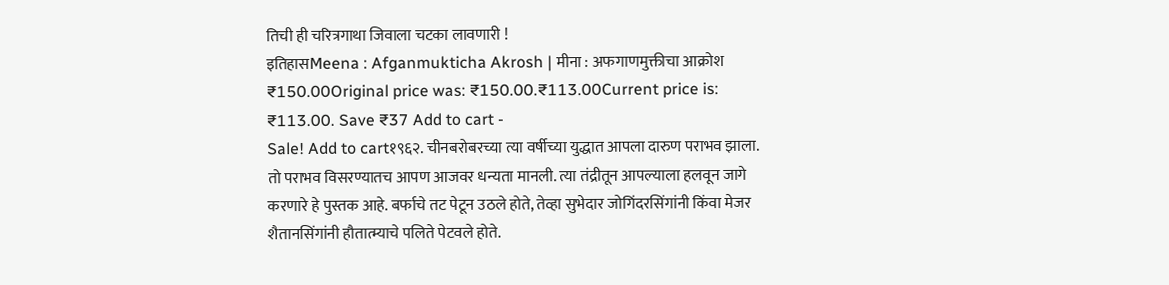तिची ही चरित्रगाथा जिवाला चटका लावणारी !
इतिहासMeena : Afganmukticha Akrosh | मीना : अफगाणमुक्तीचा आक्रोश
₹150.00Original price was: ₹150.00.₹113.00Current price is: ₹113.00. Save ₹37 Add to cart -
Sale! Add to cart१९६२. चीनबरोबरच्या त्या वर्षीच्या युद्धात आपला दारुण पराभव झाला. तो पराभव विसरण्यातच आपण आजवर धन्यता मानली. त्या तंद्रीतून आपल्याला हलवून जागे करणारे हे पुस्तक आहे. बर्फाचे तट पेटून उठले होते, तेव्हा सुभेदार जोगिंदरसिंगांनी किंवा मेजर शैतानसिंगांनी हौतात्म्याचे पलिते पेटवले होते.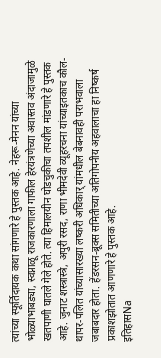त्यांच्या स्फूर्तिदायक कथा सांगणारे हे पुस्तक आहे. नेहरू-मेनन यांच्या भोळ्याभाबड्या, स्वप्नाळू राजकारणाला गाफील हेरयंत्रणेच्या अवास्तव अंदाजामुळे खतपाणी घातले गेले होते. त्या हिमालयीन घोडचुकीचा तपशील मांडणारे हे पुस्तक आहे. जुनाट शस्त्रास्त्रे, अपुरी रसद, राणा भीमदेवी व्यूहरचना यांच्याइतकाच कौल-थापर-पलित यांच्यासारख्या लष्करी अधिकार् यांमधील बेबनावही पराभवाला जबाबदार होता. हेंडरसन-ब्रूक्स समितीच्या अतिगोपनीय अहवालाचा हा निष्कर्ष प्रकाशझोतात आणणारे हे पुस्तक आहे.
इतिहासNa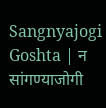Sangnyajogi Goshta | न सांगण्याजोगी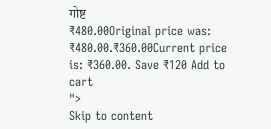गोष्ट
₹480.00Original price was: ₹480.00.₹360.00Current price is: ₹360.00. Save ₹120 Add to cart
">
Skip to content